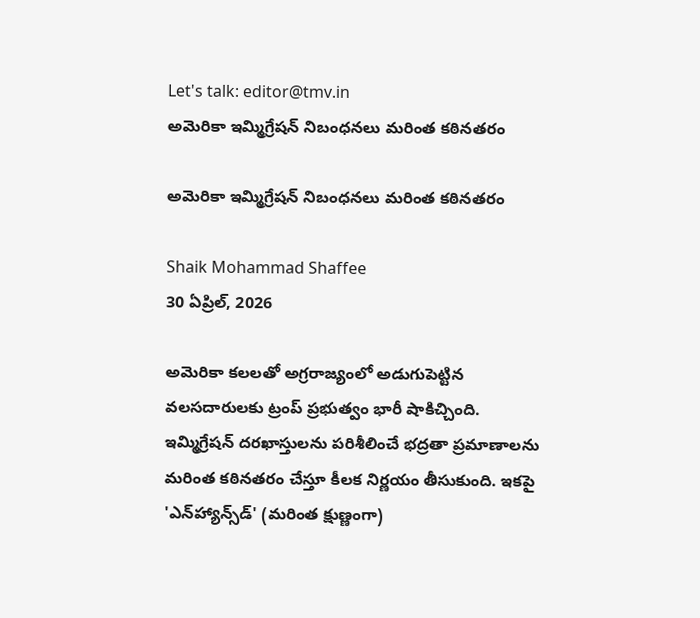Let's talk: editor@tmv.in
అమెరికా ఇమ్మిగ్రేషన్ నిబంధనలు మరింత కఠినతరం

అమెరికా ఇమ్మిగ్రేషన్ నిబంధనలు మరింత కఠినతరం

Shaik Mohammad Shaffee
30 ఏప్రిల్, 2026

అమెరికా కలలతో అగ్రరాజ్యంలో అడుగుపెట్టిన వలసదారులకు ట్రంప్ ప్రభుత్వం భారీ షాకిచ్చింది. ఇమ్మిగ్రేషన్ దరఖాస్తులను పరిశీలించే భద్రతా ప్రమాణాలను మరింత కఠినతరం చేస్తూ కీలక నిర్ణయం తీసుకుంది. ఇకపై 'ఎన్‌హ్యాన్స్‌డ్' (మరింత క్షుణ్ణంగా)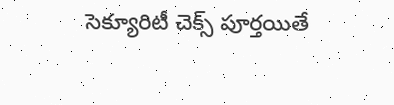సెక్యూరిటీ చెక్స్ పూర్తయితే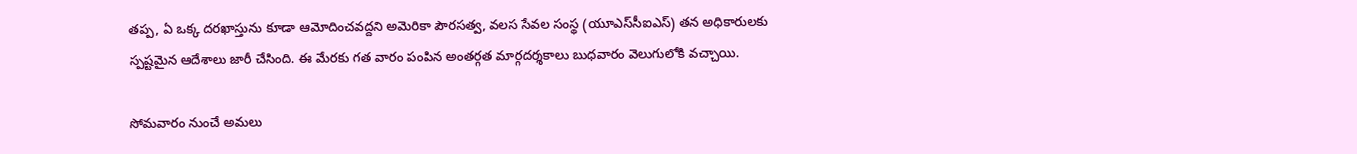తప్ప, ఏ ఒక్క దరఖాస్తును కూడా ఆమోదించవద్దని అమెరికా పౌరసత్వ, వలస సేవల సంస్థ (యూఎస్‌సీఐఎస్) తన అధికారులకు స్పష్టమైన ఆదేశాలు జారీ చేసింది. ఈ మేరకు గత వారం పంపిన అంతర్గత మార్గదర్శకాలు బుధవారం వెలుగులోకి వచ్చాయి.

సోమవారం నుంచే అమలు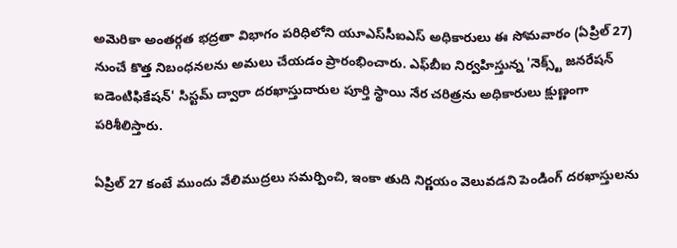అమెరికా అంతర్గత భద్రతా విభాగం పరిధిలోని యూఎస్‌సీఐఎస్ అధికారులు ఈ సోమవారం (ఏప్రిల్ 27) నుంచే కొత్త నిబంధనలను అమలు చేయడం ప్రారంభించారు. ఎఫ్‌బీఐ నిర్వహిస్తున్న 'నెక్స్ట్ జనరేషన్ ఐడెంటిఫికేషన్' సిస్టమ్ ద్వారా దరఖాస్తుదారుల పూర్తి స్థాయి నేర చరిత్రను అధికారులు క్షుణ్ణంగా పరిశీలిస్తారు.

ఏప్రిల్ 27 కంటే ముందు వేలిముద్రలు సమర్పించి, ఇంకా తుది నిర్ణయం వెలువడని పెండింగ్ దరఖాస్తులను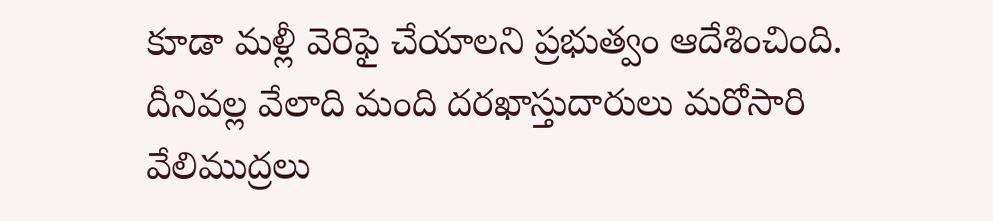కూడా మళ్లీ వెరిఫై చేయాలని ప్రభుత్వం ఆదేశించింది. దీనివల్ల వేలాది మంది దరఖాస్తుదారులు మరోసారి వేలిముద్రలు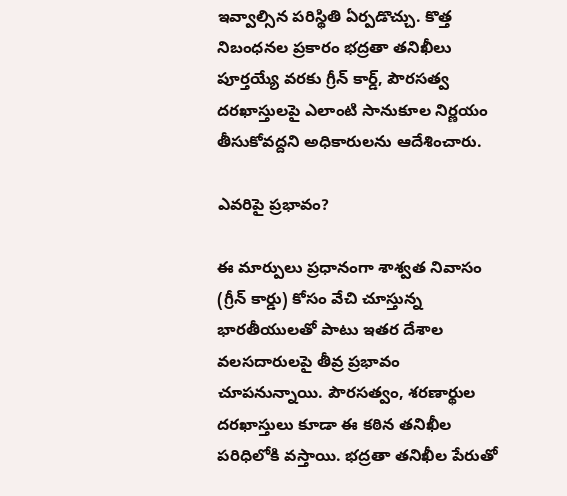ఇవ్వాల్సిన పరిస్థితి ఏర్పడొచ్చు. కొత్త నిబంధనల ప్రకారం భద్రతా తనిఖీలు పూర్తయ్యే వరకు గ్రీన్ కార్డ్, పౌరసత్వ దరఖాస్తులపై ఎలాంటి సానుకూల నిర్ణయం తీసుకోవద్దని అధికారులను ఆదేశించారు.

ఎవరిపై ప్రభావం?

ఈ మార్పులు ప్రధానంగా శాశ్వత నివాసం (గ్రీన్ కార్డు) కోసం వేచి చూస్తున్న భారతీయులతో పాటు ఇతర దేశాల వలసదారులపై తీవ్ర ప్రభావం చూపనున్నాయి. పౌరసత్వం, శరణార్థుల దరఖాస్తులు కూడా ఈ కఠిన తనిఖీల పరిధిలోకి వస్తాయి. భద్రతా తనిఖీల పేరుతో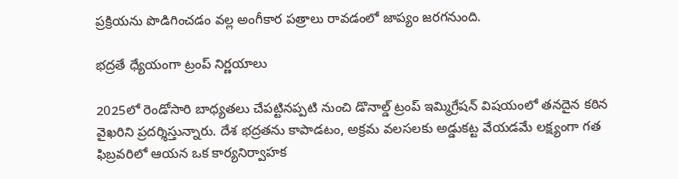ప్రక్రియను పొడిగించడం వల్ల అంగీకార పత్రాలు రావడంలో జాప్యం జరగనుంది.

భద్రతే ధ్యేయంగా ట్రంప్ నిర్ణయాలు

2025లో రెండోసారి బాధ్యతలు చేపట్టినప్పటి నుంచి డొనాల్డ్ ట్రంప్ ఇమ్మిగ్రేషన్ విషయంలో తనదైన కఠిన వైఖరిని ప్రదర్శిస్తున్నారు. దేశ భద్రతను కాపాడటం, అక్రమ వలసలకు అడ్డుకట్ట వేయడమే లక్ష్యంగా గత ఫిబ్రవరిలో ఆయన ఒక కార్యనిర్వాహక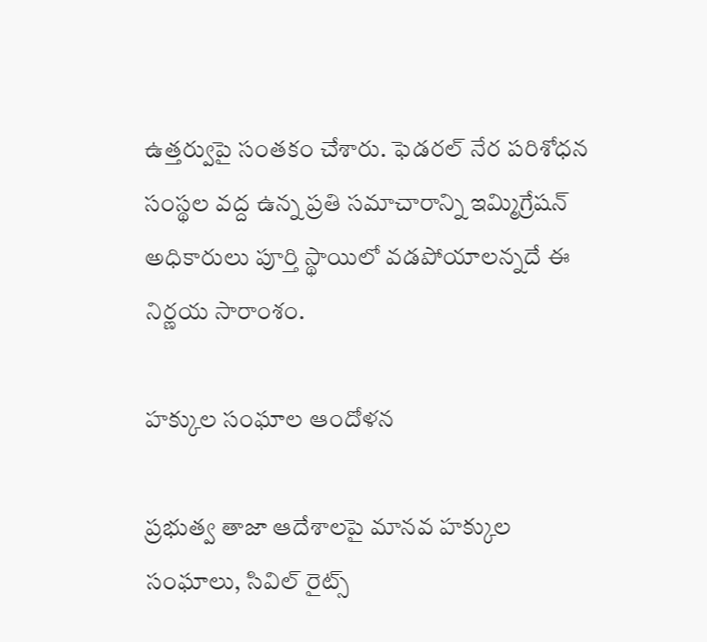ఉత్తర్వుపై సంతకం చేశారు. ఫెడరల్ నేర పరిశోధన సంస్థల వద్ద ఉన్న ప్రతి సమాచారాన్ని ఇమ్మిగ్రేషన్ అధికారులు పూర్తి స్థాయిలో వడపోయాలన్నదే ఈ నిర్ణయ సారాంశం.

హక్కుల సంఘాల ఆందోళన

ప్రభుత్వ తాజా ఆదేశాలపై మానవ హక్కుల సంఘాలు, సివిల్ రైట్స్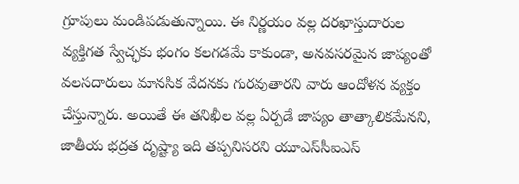గ్రూపులు మండిపడుతున్నాయి. ఈ నిర్ణయం వల్ల దరఖాస్తుదారుల వ్యక్తిగత స్వేచ్ఛకు భంగం కలగడమే కాకుండా, అనవసరమైన జాప్యంతో వలసదారులు మానసిక వేదనకు గురవుతారని వారు ఆందోళన వ్యక్తం చేస్తున్నారు. అయితే ఈ తనిఖీల వల్ల ఏర్పడే జాప్యం తాత్కాలికమేనని, జాతీయ భద్రత దృష్ట్యా ఇది తప్పనిసరని యూఎస్‌సీఐఎస్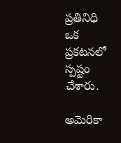ప్రతినిధి ఒక ప్రకటనలో స్పష్టం చేశారు.

అమెరికా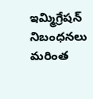ఇమ్మిగ్రేషన్ నిబంధనలు మరింత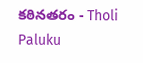కఠినతరం - Tholi Paluku